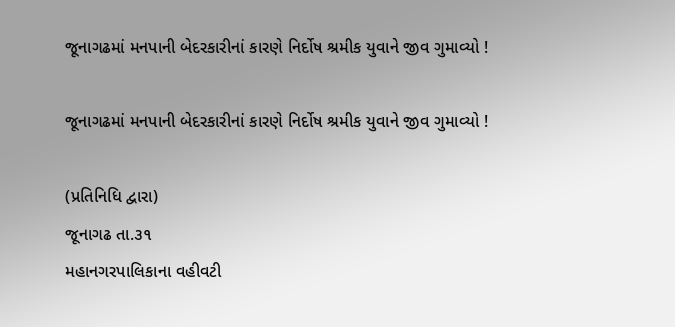જૂનાગઢમાં મનપાની બેદરકારીનાં કારણે નિર્દોષ શ્રમીક યુવાને જીવ ગુમાવ્યો !

જૂનાગઢમાં મનપાની બેદરકારીનાં કારણે નિર્દોષ શ્રમીક યુવાને જીવ ગુમાવ્યો !

(પ્રતિનિધિ દ્વારા)
જૂનાગઢ તા.૩૧
મહાનગરપાલિકાના વહીવટી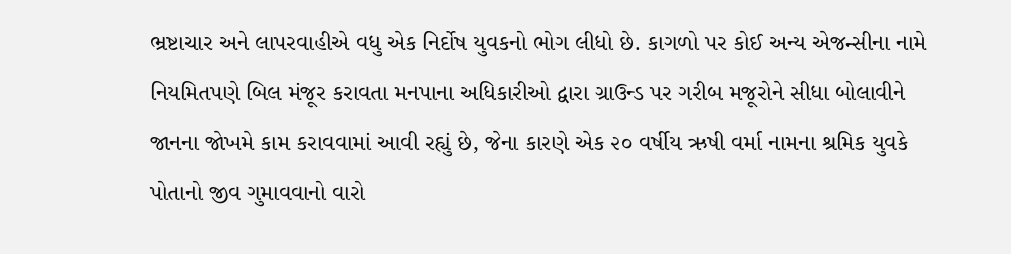ભ્રષ્ટાચાર અને લાપરવાહીએ વધુ એક નિર્દોષ યુવકનો ભોગ લીધો છે. કાગળો પર કોઈ અન્ય એજન્સીના નામે નિયમિતપણે બિલ મંજૂર કરાવતા મનપાના અધિકારીઓ દ્વારા ગ્રાઉન્ડ પર ગરીબ મજૂરોને સીધા બોલાવીને જાનના જોખમે કામ કરાવવામાં આવી રહ્યું છે, જેના કારણે એક ૨૦ વર્ષીય ઋષી વર્મા નામના શ્રમિક યુવકે પોતાનો જીવ ગુમાવવાનો વારો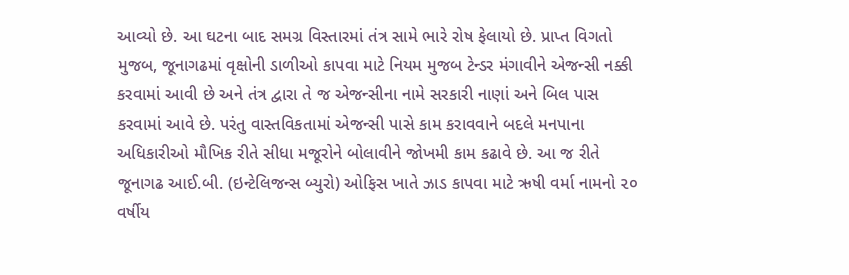આવ્યો છે. આ ઘટના બાદ સમગ્ર વિસ્તારમાં તંત્ર સામે ભારે રોષ ફેલાયો છે. પ્રાપ્ત વિગતો મુજબ, જૂનાગઢમાં વૃક્ષોની ડાળીઓ કાપવા માટે નિયમ મુજબ ટેન્ડર મંગાવીને એજન્સી નક્કી કરવામાં આવી છે અને તંત્ર દ્વારા તે જ એજન્સીના નામે સરકારી નાણાં અને બિલ પાસ કરવામાં આવે છે. પરંતુ વાસ્તવિકતામાં એજન્સી પાસે કામ કરાવવાને બદલે મનપાના અધિકારીઓ મૌખિક રીતે સીધા મજૂરોને બોલાવીને જોખમી કામ કઢાવે છે. આ જ રીતે જૂનાગઢ આઈ.બી. (ઇન્ટેલિજન્સ બ્યુરો) ઓફિસ ખાતે ઝાડ કાપવા માટે ઋષી વર્મા નામનો ૨૦ વર્ષીય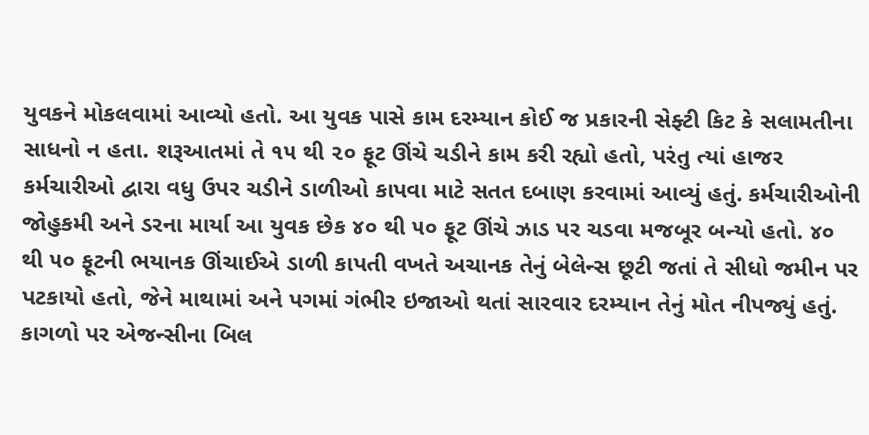યુવકને મોકલવામાં આવ્યો હતો. આ યુવક પાસે કામ દરમ્યાન કોઈ જ પ્રકારની સેફ્ટી કિટ કે સલામતીના સાધનો ન હતા. શરૂઆતમાં તે ૧૫ થી ૨૦ ફૂટ ઊંચે ચડીને કામ કરી રહ્યો હતો, પરંતુ ત્યાં હાજર કર્મચારીઓ દ્વારા વધુ ઉપર ચડીને ડાળીઓ કાપવા માટે સતત દબાણ કરવામાં આવ્યું હતું. કર્મચારીઓની જોહુકમી અને ડરના માર્યા આ યુવક છેક ૪૦ થી ૫૦ ફૂટ ઊંચે ઝાડ પર ચડવા મજબૂર બન્યો હતો. ૪૦ થી ૫૦ ફૂટની ભયાનક ઊંચાઈએ ડાળી કાપતી વખતે અચાનક તેનું બેલેન્સ છૂટી જતાં તે સીધો જમીન પર પટકાયો હતો, જેને માથામાં અને પગમાં ગંભીર ઇજાઓ થતાં સારવાર દરમ્યાન તેનું મોત નીપજ્યું હતું. કાગળો પર એજન્સીના બિલ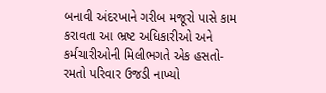બનાવી અંદરખાને ગરીબ મજૂરો પાસે કામ કરાવતા આ ભ્રષ્ટ અધિકારીઓ અને કર્મચારીઓની મિલીભગતે એક હસતો-રમતો પરિવાર ઉજડી નાખ્યો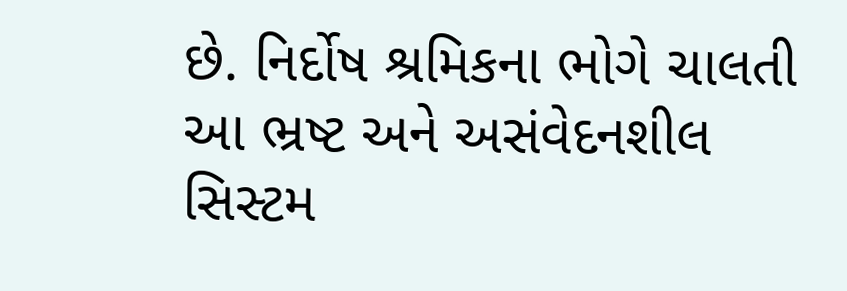છે. નિર્દોષ શ્રમિકના ભોગે ચાલતી આ ભ્રષ્ટ અને અસંવેદનશીલ સિસ્ટમ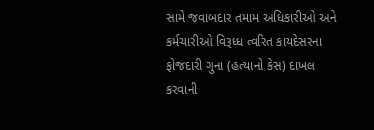સામે જવાબદાર તમામ અધિકારીઓ અને કર્મચારીઓ વિરૂધ્ધ ત્વરિત કાયદેસરના ફોજદારી ગુના (હત્યાનો કેસ) દાખલ કરવાની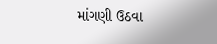માંગણી ઉઠવા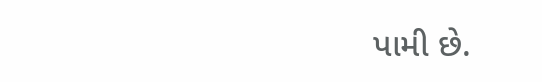પામી છે.